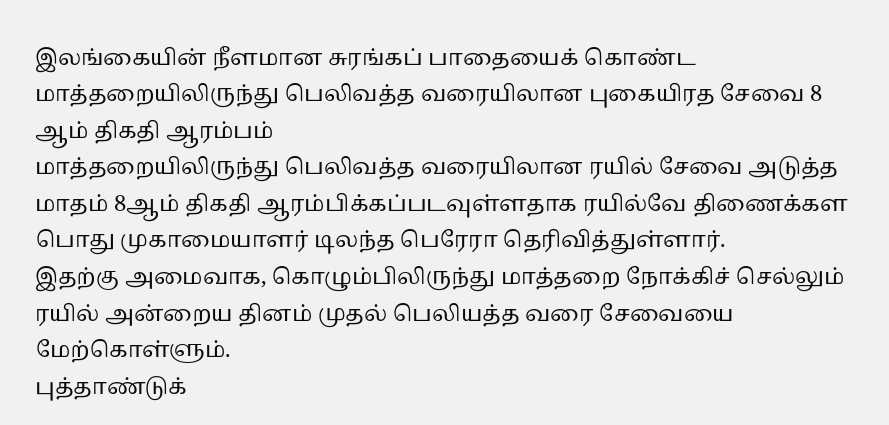இலங்கையின் நீளமான சுரங்கப் பாதையைக் கொண்ட மாத்தறையிலிருந்து பெலிவத்த வரையிலான புகையிரத சேவை 8 ஆம் திகதி ஆரம்பம்
மாத்தறையிலிருந்து பெலிவத்த வரையிலான ரயில் சேவை அடுத்த மாதம் 8ஆம் திகதி ஆரம்பிக்கப்படவுள்ளதாக ரயில்வே திணைக்கள பொது முகாமையாளர் டிலந்த பெரேரா தெரிவித்துள்ளார்.
இதற்கு அமைவாக, கொழும்பிலிருந்து மாத்தறை நோக்கிச் செல்லும் ரயில் அன்றைய தினம் முதல் பெலியத்த வரை சேவையை மேற்கொள்ளும்.
புத்தாண்டுக்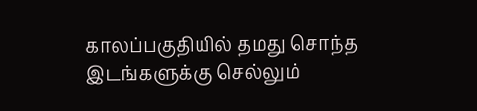காலப்பகுதியில் தமது சொந்த இடங்களுக்கு செல்லும்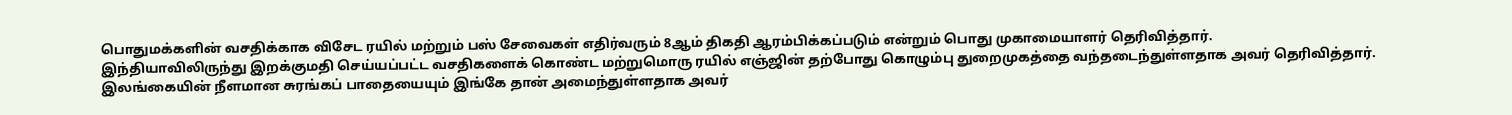பொதுமக்களின் வசதிக்காக விசேட ரயில் மற்றும் பஸ் சேவைகள் எதிர்வரும் 8ஆம் திகதி ஆரம்பிக்கப்படும் என்றும் பொது முகாமையாளர் தெரிவித்தார்.
இந்தியாவிலிருந்து இறக்குமதி செய்யப்பட்ட வசதிகளைக் கொண்ட மற்றுமொரு ரயில் எஞ்ஜின் தற்போது கொழும்பு துறைமுகத்தை வந்தடைந்துள்ளதாக அவர் தெரிவித்தார்.
இலங்கையின் நீளமான சுரங்கப் பாதையையும் இங்கே தான் அமைந்துள்ளதாக அவர்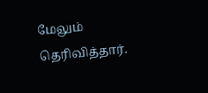மேலும் தெரிவித்தார்.